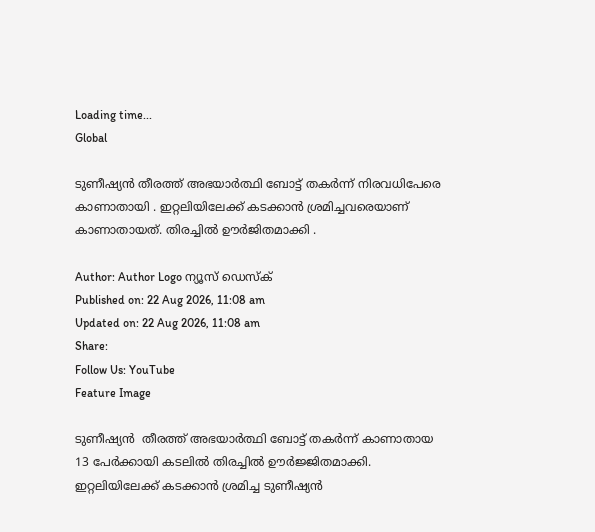Loading time...
Global

ടുണീഷ്യന്‍ തീരത്ത് അഭയാര്‍ത്ഥി ബോട്ട് തകര്‍ന്ന് നിരവധിപേരെ കാണാതായി . ഇറ്റലിയിലേക്ക് കടക്കാന്‍ ശ്രമിച്ചവരെയാണ് കാണാതായത്. തിരച്ചില്‍ ഊര്‍ജിതമാക്കി .

Author: Author Logo ന്യൂസ് ഡെസ്ക്
Published on: 22 Aug 2026, 11:08 am
Updated on: 22 Aug 2026, 11:08 am
Share:
Follow Us: YouTube
Feature Image

ടുണീഷ്യന്‍  തീരത്ത് അഭയാര്‍ത്ഥി ബോട്ട് തകര്‍ന്ന് കാണാതായ 13 പേര്‍ക്കായി കടലില്‍ തിരച്ചില്‍ ഊര്‍ജ്ജിതമാക്കി. ഇറ്റലിയിലേക്ക് കടക്കാന്‍ ശ്രമിച്ച ടുണീഷ്യന്‍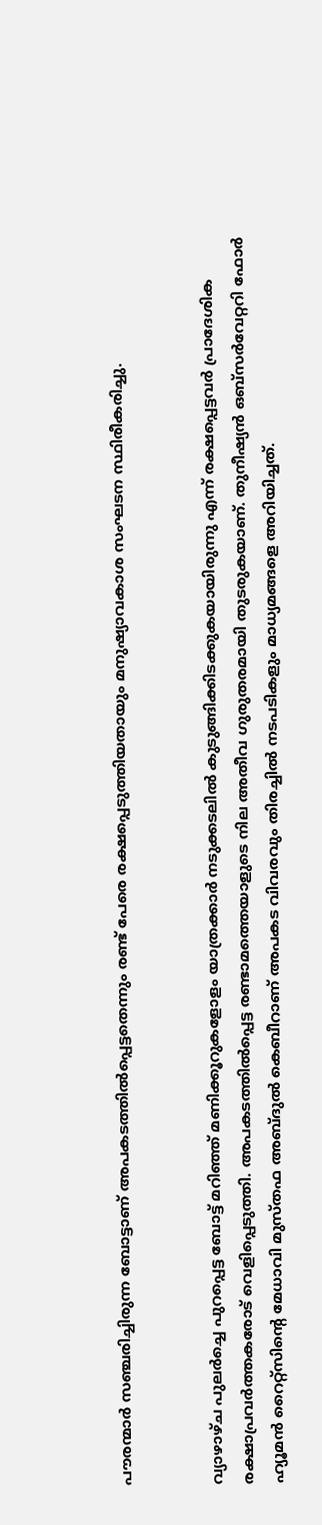പൗരന്മാർ സഞ്ചരിച്ചിരുന്ന ബോട്ടാണ് അപകടത്തില്‍പ്പെട്ടതെന്നും രണ്ട് പേരെ രക്ഷപ്പെടുത്തിയതായും മനുഷ്യാവകാശ സംഘടന സ്ഥിരീകരിച്ചു.


വ്യാഴാഴ്ച പുലര്‍ച്ചെ പുറപ്പെട്ട ബോട്ട് മറിഞ്ഞ് മണിക്കൂറുകളോളം യാത്രക്കാര്‍ നടുക്കടലില്‍ കുടുങ്ങിക്കിടക്കുകയായിരുന്നു എന്ന് രക്ഷപ്പെട്ടവര്‍ പ്രാദേശിക രക്ഷാപ്രവര്‍ത്തകരോട് വെളിപ്പെടുത്തി. അപകടത്തില്‍പ്പെട്ട രണ്ടാമത്തെയാളുടെ നില അതീവ ഗുരുതരമായി തുടരുകയാണ്. തുനീഷ്യന്‍ ഒബ്സര്‍വേറ്ററി ഫോര്‍ ഹ്യൂമന്‍ റൈറ്റ്സിന്റെ മേധാവി മുസ്തഫ അബ്ദുല്‍ കെബീറാണ് അപകട വിവരവും തിരച്ചില്‍ നടപടികളും മാധ്യമങ്ങളെ അറിയിച്ചത്.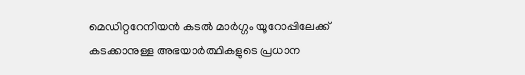മെഡിറ്ററേനിയന്‍ കടല്‍ മാര്‍ഗ്ഗം യൂറോപ്പിലേക്ക് കടക്കാനുള്ള അഭയാര്‍ത്ഥികളുടെ പ്രധാന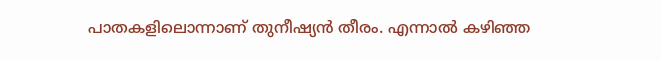പാതകളിലൊന്നാണ് തുനീഷ്യന്‍ തീരം. എന്നാല്‍ കഴിഞ്ഞ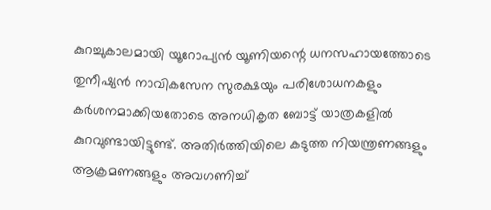കുറച്ചുകാലമായി യൂറോപ്യന്‍ യൂണിയന്റെ ധനസഹായത്തോടെ തുനീഷ്യന്‍ നാവികസേന സുരക്ഷയും പരിശോധനകളും കര്‍ശനമാക്കിയതോടെ അനധികൃത ബോട്ട് യാത്രകളില്‍ കുറവുണ്ടായിട്ടുണ്ട്. അതിര്‍ത്തിയിലെ കടുത്ത നിയന്ത്രണങ്ങളും ആക്രമണങ്ങളും അവഗണിച്ച്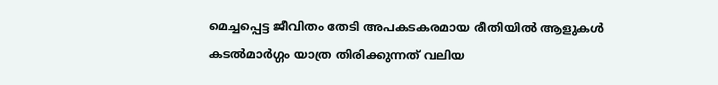മെച്ചപ്പെട്ട ജീവിതം തേടി അപകടകരമായ രീതിയില്‍ ആളുകള്‍ കടല്‍മാര്‍ഗ്ഗം യാത്ര തിരിക്കുന്നത് വലിയ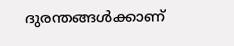ദുരന്തങ്ങള്‍ക്കാണ്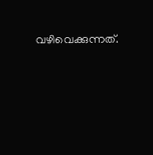വഴിവെക്കുന്നത്.